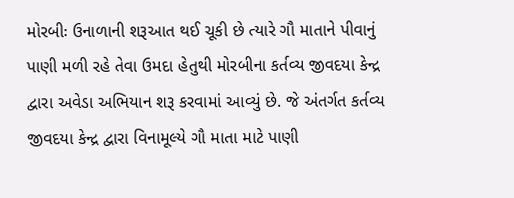મોરબીઃ ઉનાળાની શરૂઆત થઈ ચૂકી છે ત્યારે ગૌ માતાને પીવાનું પાણી મળી રહે તેવા ઉમદા હેતુથી મોરબીના કર્તવ્ય જીવદયા કેન્દ્ર દ્વારા અવેડા અભિયાન શરૂ કરવામાં આવ્યું છે. જે અંતર્ગત કર્તવ્ય જીવદયા કેન્દ્ર દ્વારા વિનામૂલ્યે ગૌ માતા માટે પાણી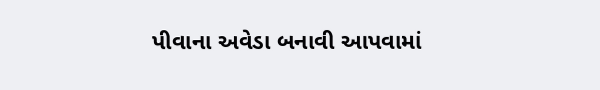પીવાના અવેડા બનાવી આપવામાં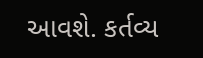આવશે. કર્તવ્ય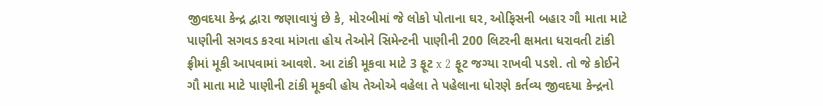જીવદયા કેન્દ્ર દ્વારા જણાવાયું છે કે, મોરબીમાં જે લોકો પોતાના ઘર, ઓફિસની બહાર ગૌ માતા માટે પાણીની સગવડ કરવા માંગતા હોય તેઓને સિમેન્ટની પાણીની 200 લિટરની ક્ષમતા ધરાવતી ટાંકી ફ્રીમાં મૂકી આપવામાં આવશે. આ ટાંકી મૂકવા માટે 3 ફૂટ x 2 ફૂટ જગ્યા રાખવી પડશે. તો જે કોઈને ગૌ માતા માટે પાણીની ટાંકી મૂકવી હોય તેઓએ વહેલા તે પહેલાના ધોરણે કર્તવ્ય જીવદયા કેન્દ્રનો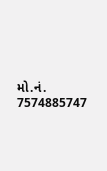મો.નં. 7574885747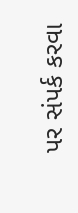પર સંપર્ક કરવા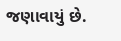જણાવાયું છે.